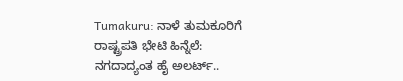Tumakuru: ನಾಳೆ ತುಮಕೂರಿಗೆ ರಾಷ್ಟ್ರಪತಿ ಭೇಟಿ ಹಿನ್ನೆಲೆ: ನಗದಾದ್ಯಂತ ಹೈ ಅಲರ್ಟ್..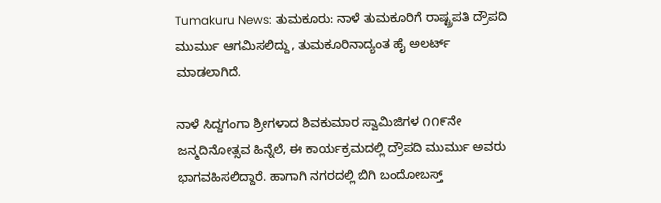Tumakuru News: ತುಮಕೂರು: ನಾಳೆ ತುಮಕೂರಿಗೆ ರಾಷ್ಟ್ರಪತಿ ದ್ರೌಪದಿ ಮುರ್ಮು ಆಗಮಿಸಲಿದ್ದು, ತುಮಕೂರಿನಾದ್ಯಂತ ಹೈ ಅಲರ್ಟ್ ಮಾಡಲಾಗಿದೆ.

ನಾಳೆ ಸಿದ್ದಗಂಗಾ ಶ್ರೀಗಳಾದ ಶಿವಕುಮಾರ ಸ್ವಾಮಿಜಿಗಳ ೧೧೯ನೇ ಜನ್ಮದಿನೋತ್ಸವ ಹಿನ್ನೆಲೆ, ಈ ಕಾರ್ಯಕ್ರಮದಲ್ಲಿ ದ್ರೌಪದಿ ಮುರ್ಮು ಅವರು ಭಾಗವಹಿಸಲಿದ್ದಾರೆ. ಹಾಗಾಗಿ ನಗರದಲ್ಲಿ ಬಿಗಿ ಬಂದೋಬಸ್ತ್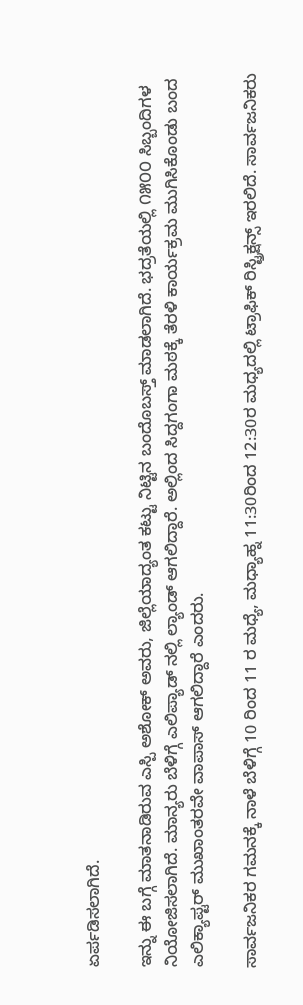ಏರ್ಪಡಿಸಲಾಗಿದೆ.

ಇನ್ನು ಈ ಬಗ್ಗೆ ಮಾತನಾಡಿರುವ ಎಸ್ಪಿ ಅಶೋಕ್ ಅವರು, ಜಿಲ್ಲೆಯಾದ್ಯಂತ ಕಟ್ಟು ನಿಟ್ಟಿನ ಬಂದೊಬಸ್ತ್ ಮಾಡಲಾಗಿದೆ. ಭದ್ರತೆಯಲ್ಲಿ ೧೫೦೦ ಸಿಬ್ಬಂದಿಗಳ ನಿಯೋಜಿಸಲಾಗಿದೆ. ಮಾನ್ಯರು ಬೆಳಿಗ್ಗೆ ಎಲಿಪ್ಯಾಡ್ ನಲ್ಲಿ ಲ್ಯಾಂಡ್ ಆಗಲಿದ್ದಾರೆ. ಅಲ್ಲಿಂದ ಸಿದ್ದಗಂಗಾ ಮಠಕ್ಕೆ ತೆರಳಿ ಕಾರ್ಯಕ್ರಮ ಮುಗಿಸಿಕೊಂಡು ಬಂದ ಎಲಿಕ್ಯಾಪ್ಟರ್ ಮುಖಾಂತರವೇ ವಾಪಾಸ್ ಆಗಲಿದ್ದಾರೆ ಎಂದರು.

ಸಾರ್ವಜನಿಕರ ಗಮನಕ್ಕೆ ನಾಳೆ ಬೆಳಿಗ್ಗೆ 10 ರಿಂದ 11 ರ ಮಧ್ಯೆ, ಮಧ್ಯಾಹ್ನ 11:30ರಿಂದ 12:30ರ ಮಧ್ಯದಲ್ಲಿ ಟ್ರಾಫಿಕ್ ರಿಸ್ಟ್ರಿಕ್ಷನ್ಸ್ ಇರಲಿದೆ. ಸಾರ್ವಜನಿಕರು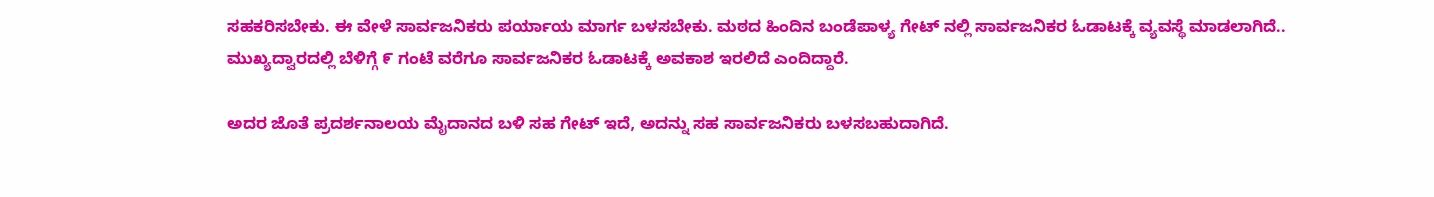ಸಹಕರಿಸಬೇಕು. ಈ ವೇಳೆ ಸಾರ್ವಜನಿಕರು ಪರ್ಯಾಯ ಮಾರ್ಗ ಬಳಸಬೇಕು. ಮಠದ ಹಿಂದಿನ ಬಂಡೆಪಾಳ್ಯ ಗೇಟ್ ನಲ್ಲಿ ಸಾರ್ವಜನಿಕರ ಓಡಾಟಕ್ಕೆ ವ್ಯವಸ್ಥೆ ಮಾಡಲಾಗಿದೆ..
ಮುಖ್ಯದ್ವಾರದಲ್ಲಿ ಬೆಳಿಗ್ಗೆ ೯ ಗಂಟೆ ವರೆಗೂ ಸಾರ್ವಜನಿಕರ ಓಡಾಟಕ್ಕೆ ಅವಕಾಶ ಇರಲಿದೆ ಎಂದಿದ್ದಾರೆ.

ಅದರ ಜೊತೆ ಪ್ರದರ್ಶನಾಲಯ ಮೈದಾನದ ಬಳಿ ಸಹ ಗೇಟ್ ಇದೆ, ಅದನ್ನು ಸಹ ಸಾರ್ವಜನಿಕರು ಬಳಸಬಹುದಾಗಿದೆ.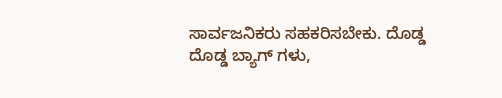ಸಾರ್ವಜನಿಕರು ಸಹಕರಿಸಬೇಕು. ದೊಡ್ಡ ದೊಡ್ಡ ಬ್ಯಾಗ್ ಗಳು,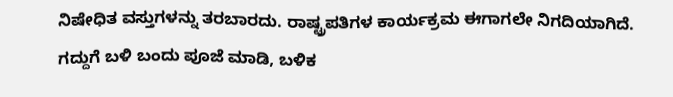ನಿಷೇಧಿತ ವಸ್ತುಗಳನ್ನು ತರಬಾರದು. ರಾಷ್ಟ್ರಪತಿಗಳ ಕಾರ್ಯಕ್ರಮ ಈಗಾಗಲೇ ನಿಗದಿಯಾಗಿದೆ. ಗದ್ದುಗೆ ಬಳಿ ಬಂದು ಪೂಜೆ ಮಾಡಿ, ಬಳಿಕ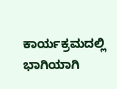ಕಾರ್ಯಕ್ರಮದಲ್ಲಿ ಭಾಗಿಯಾಗಿ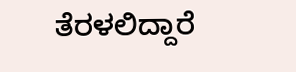ತೆರಳಲಿದ್ದಾರೆ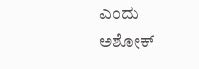ಎಂದು ಅಶೋಕ್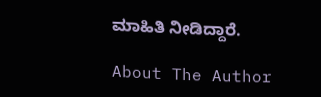ಮಾಹಿತಿ ನೀಡಿದ್ದಾರೆ.

About The Author